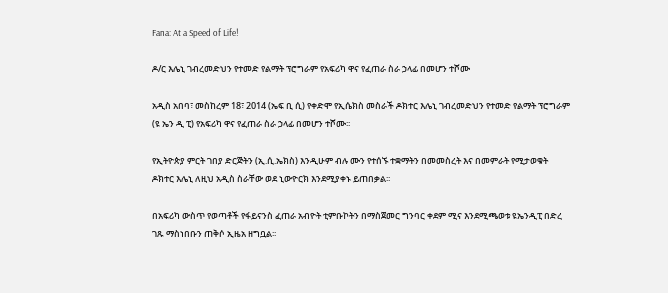Fana: At a Speed of Life!

ዶ/ር እሌኒ ገብረመድህን የተመድ የልማት ፕሮግራም የአፍሪካ ዋና የፈጠራ ስራ ኃላፊ በመሆን ተሾሙ

አዲስ አበባ፣ መስከረም 18፣ 2014 (ኤፍ ቢ ሲ) የቀድሞ የኢሴክስ መስራች ዶክተር እሌኒ ገብረመድህን የተመድ የልማት ፕሮግራም (ዩ ኤን ዲ ፒ) የአፍሪካ ዋና የፈጠራ ስራ ኃላፊ በመሆን ተሾሙ፡፡

የኢትዮጵያ ምርት ገበያ ድርጅትን (ኢ.ሲ.ኤክስ) እንዲሁም ብሉ ሙን የተሰኙ ተቋማትን በመመስረት እና በመምራት የሚታወቁት ዶክተር እሌኒ ለዚህ አዲስ ስራቸው ወደ ኒውዮርክ እንደሚያቀኑ ይጠበቃል፡፡

በአፍሪካ ውስጥ የወጣቶች የፋይናንስ ፈጠራ አብዮት ቲምቡኮትን በማስጀመር ግንባር ቀደም ሚና እንደሚጫወቱ ዩኤንዲፒ በድረ ገጹ ማስነበቡን ጠቅሶ ኢዜአ ዘግቧል፡፡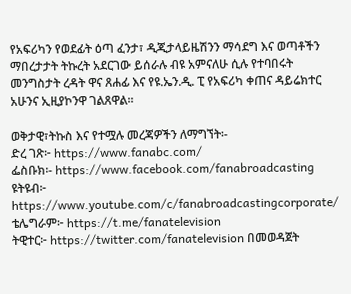የአፍሪካን የወደፊት ዕጣ ፈንታ፣ ዲጂታላይዜሽንን ማሳደግ እና ወጣቶችን ማበረታታት ትኩረት አደርገው ይሰራሉ ብዩ አምናለሁ ሲሉ የተባበሩት መንግስታት ረዳት ዋና ጸሐፊ እና የዩ.ኤን.ዲ. ፒ የአፍሪካ ቀጠና ዳይሬክተር አሁንና ኢዚያኮንዋ ገልጸዋል፡፡

ወቅታዊ፣ትኩስ እና የተሟሉ መረጃዎችን ለማግኘት፡-
ድረ ገጽ፦ https://www.fanabc.com/
ፌስቡክ፡- https://www.facebook.com/fanabroadcasting
ዩትዩብ፦ https://www.youtube.com/c/fanabroadcastingcorporate/
ቴሌግራም፦ https://t.me/fanatelevision
ትዊተር፦ https://twitter.com/fanatelevision በመወዳጀት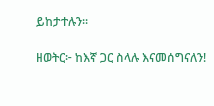ይከታተሉን፡፡

ዘወትር፦ ከእኛ ጋር ስላሉ እናመሰግናለን!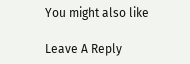You might also like

Leave A Reply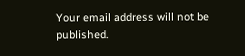Your email address will not be published.